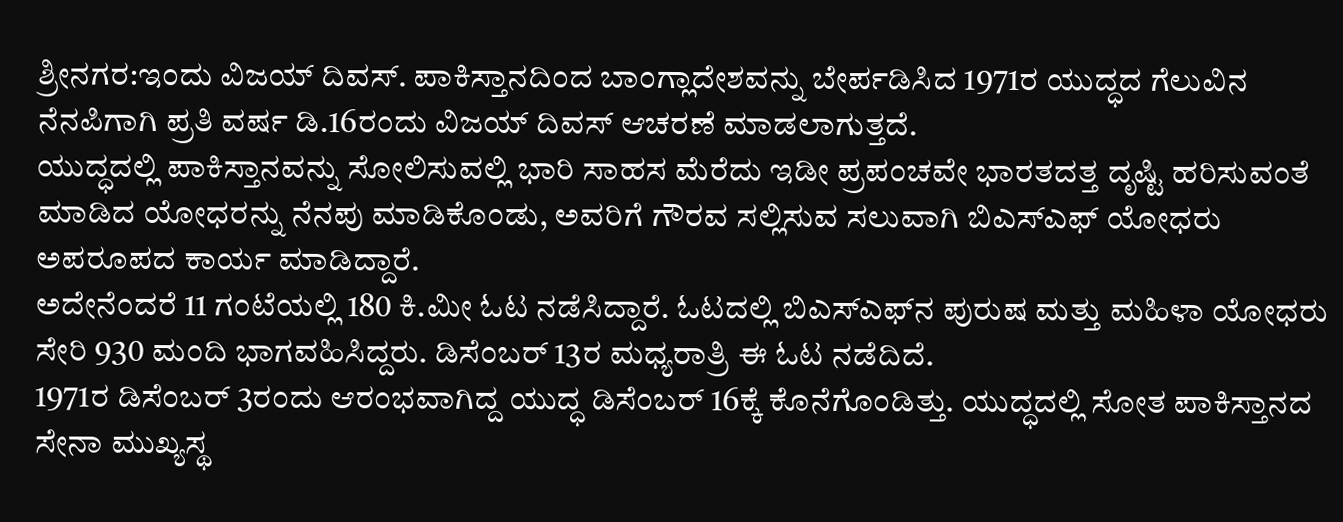ಶ್ರೀನಗರ:ಇಂದು ವಿಜಯ್ ದಿವಸ್. ಪಾಕಿಸ್ತಾನದಿಂದ ಬಾಂಗ್ಲಾದೇಶವನ್ನು ಬೇರ್ಪಡಿಸಿದ 1971ರ ಯುದ್ಧದ ಗೆಲುವಿನ ನೆನಪಿಗಾಗಿ ಪ್ರತಿ ವರ್ಷ ಡಿ.16ರಂದು ವಿಜಯ್ ದಿವಸ್ ಆಚರಣೆ ಮಾಡಲಾಗುತ್ತದೆ.
ಯುದ್ಧದಲ್ಲಿ ಪಾಕಿಸ್ತಾನವನ್ನು ಸೋಲಿಸುವಲ್ಲಿ ಭಾರಿ ಸಾಹಸ ಮೆರೆದು ಇಡೀ ಪ್ರಪಂಚವೇ ಭಾರತದತ್ತ ದೃಷ್ಟಿ ಹರಿಸುವಂತೆ ಮಾಡಿದ ಯೋಧರನ್ನು ನೆನಪು ಮಾಡಿಕೊಂಡು, ಅವರಿಗೆ ಗೌರವ ಸಲ್ಲಿಸುವ ಸಲುವಾಗಿ ಬಿಎಸ್‌ಎಫ್ ಯೋಧರು ಅಪರೂಪದ ಕಾರ್ಯ ಮಾಡಿದ್ದಾರೆ.
ಅದೇನೆಂದರೆ 11 ಗಂಟೆಯಲ್ಲಿ 180 ಕಿ.ಮೀ ಓಟ ನಡೆಸಿದ್ದಾರೆ. ಓಟದಲ್ಲಿ ಬಿಎಸ್‌ಎಫ್‌ನ ಪುರುಷ ಮತ್ತು ಮಹಿಳಾ ಯೋಧರು ಸೇರಿ 930 ಮಂದಿ ಭಾಗವಹಿಸಿದ್ದರು. ಡಿಸೆಂಬರ್ 13ರ ಮಧ್ಯರಾತ್ರಿ ಈ ಓಟ ನಡೆದಿದೆ.
1971ರ ಡಿಸೆಂಬರ್ 3ರಂದು ಆರಂಭವಾಗಿದ್ದ ಯುದ್ಧ ಡಿಸೆಂಬರ್ 16ಕ್ಕೆ ಕೊನೆಗೊಂಡಿತ್ತು. ಯುದ್ಧದಲ್ಲಿ ಸೋತ ಪಾಕಿಸ್ತಾನದ ಸೇನಾ ಮುಖ್ಯಸ್ಥ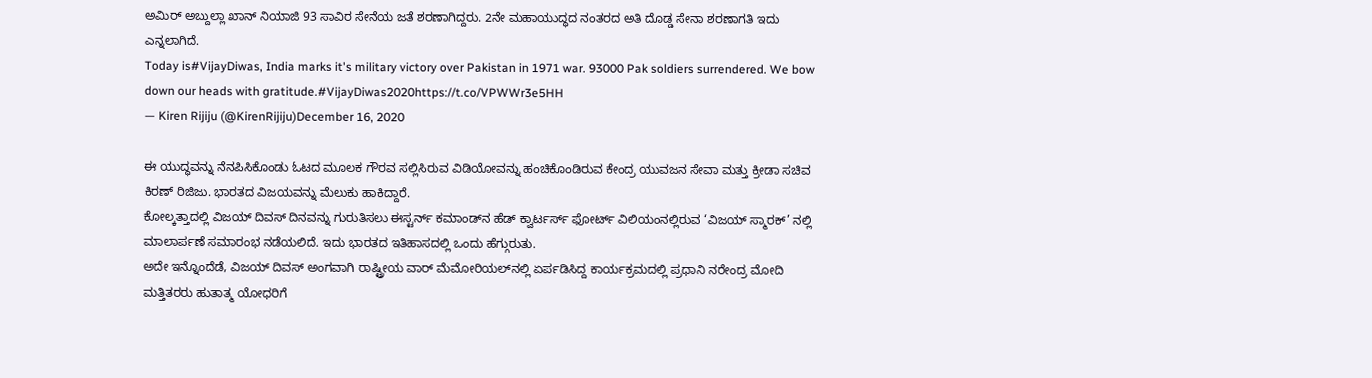ಅಮಿರ್ ಅಬ್ದುಲ್ಲಾ ಖಾನ್ ನಿಯಾಜಿ 93 ಸಾವಿರ ಸೇನೆಯ ಜತೆ ಶರಣಾಗಿದ್ದರು. 2ನೇ ಮಹಾಯುದ್ಧದ ನಂತರದ ಅತಿ ದೊಡ್ಡ ಸೇನಾ ಶರಣಾಗತಿ ಇದು ಎನ್ನಲಾಗಿದೆ.
Today is#VijayDiwas, India marks it's military victory over Pakistan in 1971 war. 93000 Pak soldiers surrendered. We bow down our heads with gratitude.#VijayDiwas2020https://t.co/VPWWr3e5HH
— Kiren Rijiju (@KirenRijiju)December 16, 2020

ಈ ಯುದ್ಧವನ್ನು ನೆನಪಿಸಿಕೊಂಡು ಓಟದ ಮೂಲಕ ಗೌರವ ಸಲ್ಲಿಸಿರುವ ವಿಡಿಯೋವನ್ನು ಹಂಚಿಕೊಂಡಿರುವ ಕೇಂದ್ರ ಯುವಜನ ಸೇವಾ ಮತ್ತು ಕ್ರೀಡಾ ಸಚಿವ ಕಿರಣ್ ರಿಜಿಜು. ಭಾರತದ ವಿಜಯವನ್ನು ಮೆಲುಕು ಹಾಕಿದ್ದಾರೆ.
ಕೋಲ್ಕತ್ತಾದಲ್ಲಿ ವಿಜಯ್‌ ದಿವಸ್‌ ದಿನವನ್ನು ಗುರುತಿಸಲು ಈಸ್ಟರ್ನ್ ಕಮಾಂಡ್‌ನ ಹೆಡ್ ಕ್ವಾರ್ಟರ್ಸ್ ಫೋರ್ಟ್ ವಿಲಿಯಂನಲ್ಲಿರುವ ‘ವಿಜಯ್ ಸ್ಮಾರಕ್’ ನಲ್ಲಿ ಮಾಲಾರ್ಪಣೆ ಸಮಾರಂಭ ನಡೆಯಲಿದೆ. ಇದು ಭಾರತದ ಇತಿಹಾಸದಲ್ಲಿ ಒಂದು ಹೆಗ್ಗುರುತು.
ಅದೇ ಇನ್ನೊಂದೆಡೆ, ವಿಜಯ್ ದಿವಸ್ ಅಂಗವಾಗಿ ರಾಷ್ಟ್ರೀಯ ವಾರ್ ಮೆಮೋರಿಯಲ್‍ನಲ್ಲಿ ಏರ್ಪಡಿಸಿದ್ದ ಕಾರ್ಯಕ್ರಮದಲ್ಲಿ ಪ್ರಧಾನಿ ನರೇಂದ್ರ ಮೋದಿ ಮತ್ತಿತರರು ಹುತಾತ್ಮ ಯೋಧರಿಗೆ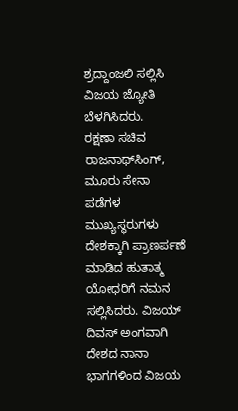ಶ್ರದ್ದಾಂಜಲಿ ಸಲ್ಲಿಸಿ ವಿಜಯ ಜ್ಯೋತಿ ಬೆಳಗಿಸಿದರು.
ರಕ್ಷಣಾ ಸಚಿವ ರಾಜನಾಥ್‍ಸಿಂಗ್, ಮೂರು ಸೇನಾ ಪಡೆಗಳ ಮುಖ್ಯಸ್ಥರುಗಳು ದೇಶಕ್ಕಾಗಿ ಪ್ರಾಣರ್ಪಣೆ ಮಾಡಿದ ಹುತಾತ್ಮ ಯೋಧರಿಗೆ ನಮನ ಸಲ್ಲಿಸಿದರು. ವಿಜಯ್ ದಿವಸ್ ಅಂಗವಾಗಿ ದೇಶದ ನಾನಾ ಭಾಗಗಳಿಂದ ವಿಜಯ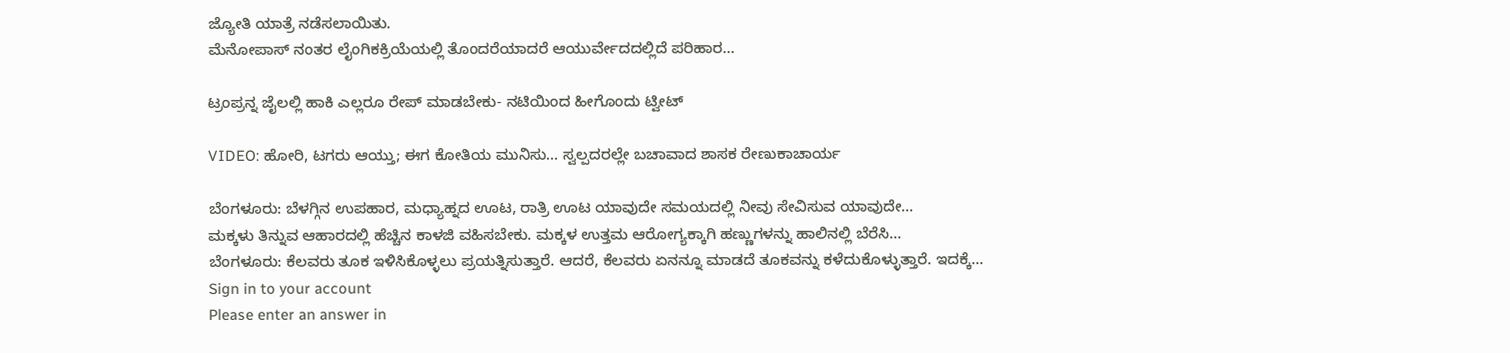ಜ್ಯೋತಿ ಯಾತ್ರೆ ನಡೆಸಲಾಯಿತು.
ಮೆನೋಪಾಸ್ ನಂತರ ಲೈಂಗಿಕಕ್ರಿಯೆಯಲ್ಲಿ ತೊಂದರೆಯಾದರೆ ಆಯುರ್ವೇದದಲ್ಲಿದೆ ಪರಿಹಾರ…

ಟ್ರಂಪ್ರನ್ನ ಜೈಲಲ್ಲಿ ಹಾಕಿ ಎಲ್ಲರೂ ರೇಪ್ ಮಾಡಬೇಕು- ನಟಿಯಿಂದ ಹೀಗೊಂದು ಟ್ವೀಟ್

VIDEO: ಹೋರಿ, ಟಗರು ಆಯ್ತು; ಈಗ ಕೋತಿಯ ಮುನಿಸು… ಸ್ವಲ್ಪದರಲ್ಲೇ ಬಚಾವಾದ ಶಾಸಕ ರೇಣುಕಾಚಾರ್ಯ

ಬೆಂಗಳೂರು: ಬೆಳಗ್ಗಿನ ಉಪಹಾರ, ಮಧ್ಯಾಹ್ನದ ಊಟ, ರಾತ್ರಿ ಊಟ ಯಾವುದೇ ಸಮಯದಲ್ಲಿ ನೀವು ಸೇವಿಸುವ ಯಾವುದೇ…
ಮಕ್ಕಳು ತಿನ್ನುವ ಆಹಾರದಲ್ಲಿ ಹೆಚ್ಚಿನ ಕಾಳಜಿ ವಹಿಸಬೇಕು. ಮಕ್ಕಳ ಉತ್ತಮ ಆರೋಗ್ಯಕ್ಕಾಗಿ ಹಣ್ಣುಗಳನ್ನು ಹಾಲಿನಲ್ಲಿ ಬೆರೆಸಿ…
ಬೆಂಗಳೂರು: ಕೆಲವರು ತೂಕ ಇಳಿಸಿಕೊಳ್ಳಲು ಪ್ರಯತ್ನಿಸುತ್ತಾರೆ. ಆದರೆ, ಕೆಲವರು ಏನನ್ನೂ ಮಾಡದೆ ತೂಕವನ್ನು ಕಳೆದುಕೊಳ್ಳುತ್ತಾರೆ. ಇದಕ್ಕೆ…
Sign in to your account
Please enter an answer in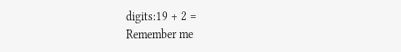digits:19 + 2 =
Remember me